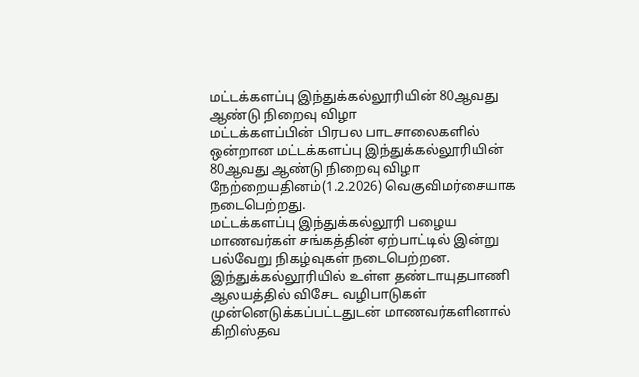மட்டக்களப்பு இந்துக்கல்லூரியின் 80ஆவது ஆண்டு நிறைவு விழா
மட்டக்களப்பின் பிரபல பாடசாலைகளில் ஒன்றான மட்டக்களப்பு இந்துக்கல்லூரியின் 80ஆவது ஆண்டு நிறைவு விழா நேற்றையதினம்(1.2.2026) வெகுவிமர்சையாக நடைபெற்றது.
மட்டக்களப்பு இந்துக்கல்லூரி பழைய மாணவர்கள் சங்கத்தின் ஏற்பாட்டில் இன்று பல்வேறு நிகழ்வுகள் நடைபெற்றன.
இந்துக்கல்லூரியில் உள்ள தண்டாயுதபாணி ஆலயத்தில் விசேட வழிபாடுகள் முன்னெடுக்கப்பட்டதுடன் மாணவர்களினால் கிறிஸ்தவ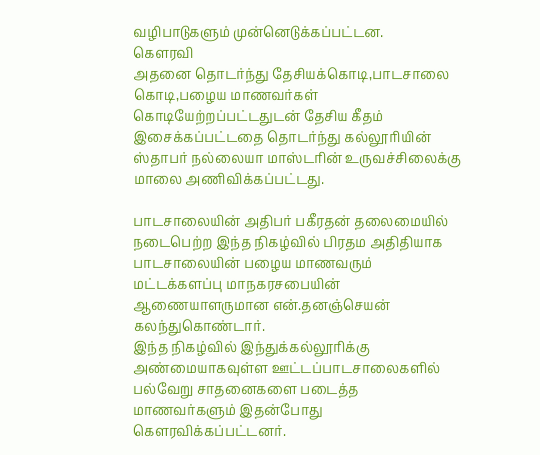வழிபாடுகளும் முன்னெடுக்கப்பட்டன.
கௌரவி
அதனை தொடர்ந்து தேசியக்கொடி,பாடசாலை கொடி,பழைய மாணவர்கள் கொடியேற்றப்பட்டதுடன் தேசிய கீதம் இசைக்கப்பட்டதை தொடர்ந்து கல்லூரியின் ஸ்தாபர் நல்லையா மாஸ்டரின் உருவச்சிலைக்கு மாலை அணிவிக்கப்பட்டது.

பாடசாலையின் அதிபர் பகீரதன் தலைமையில் நடைபெற்ற இந்த நிகழ்வில் பிரதம அதிதியாக பாடசாலையின் பழைய மாணவரும் மட்டக்களப்பு மாநகரசபையின் ஆணையாளருமான என்.தனஞ்செயன் கலந்துகொண்டார்.
இந்த நிகழ்வில் இந்துக்கல்லூரிக்கு அண்மையாகவுள்ள ஊட்டப்பாடசாலைகளில் பல்வேறு சாதனைகளை படைத்த மாணவர்களும் இதன்போது கௌரவிக்கப்பட்டனர்.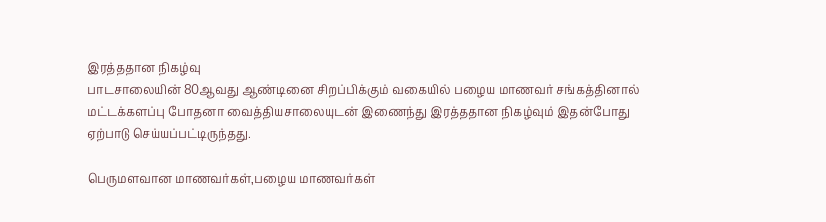இரத்ததான நிகழ்வு
பாடசாலையின் 80ஆவது ஆண்டினை சிறப்பிக்கும் வகையில் பழைய மாணவர் சங்கத்தினால் மட்டக்களப்பு போதனா வைத்தியசாலையுடன் இணைந்து இரத்ததான நிகழ்வும் இதன்போது ஏற்பாடு செய்யப்பட்டிருந்தது.

பெருமளவான மாணவர்கள்,பழைய மாணவர்கள்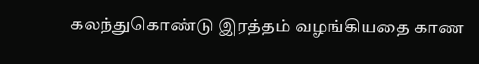கலந்துகொண்டு இரத்தம் வழங்கியதை காண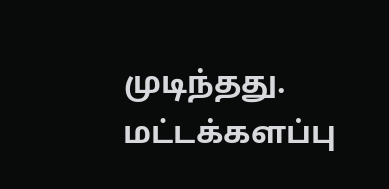முடிந்தது.
மட்டக்களப்பு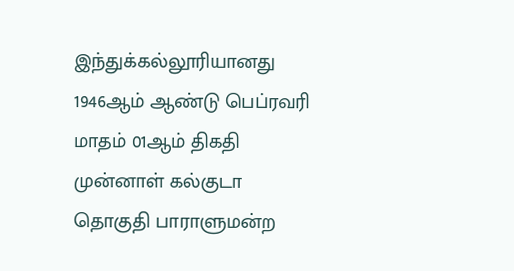இந்துக்கல்லூரியானது 1946ஆம் ஆண்டு பெப்ரவரி மாதம் 01ஆம் திகதி முன்னாள் கல்குடா தொகுதி பாராளுமன்ற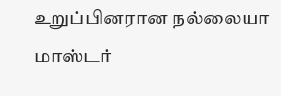உறுப்பினரான நல்லையா மாஸ்டர்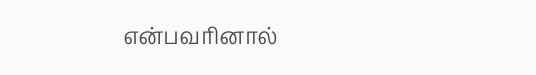என்பவரினால்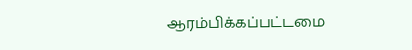ஆரம்பிக்கப்பட்டமை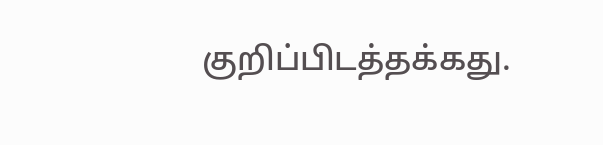குறிப்பிடத்தக்கது.